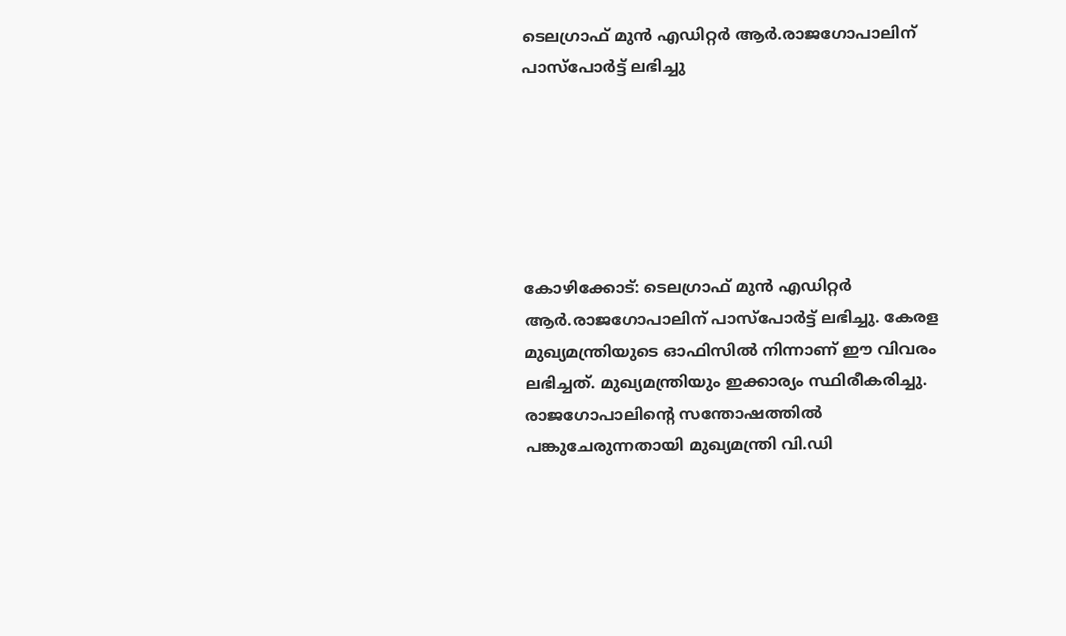ടെലഗ്രാഫ് മുന്‍ എഡിറ്റര്‍ ആര്‍.രാജഗോപാലിന് പാസ്‌പോര്‍ട്ട് ലഭിച്ചു






കോഴിക്കോട്: ടെലഗ്രാഫ് മുന്‍ എഡിറ്റര്‍ ആര്‍.രാജഗോപാലിന് പാസ്‌പോര്‍ട്ട് ലഭിച്ചു. കേരള മുഖ്യമന്ത്രിയുടെ ഓഫിസില്‍ നിന്നാണ് ഈ വിവരം ലഭിച്ചത്. മുഖ്യമന്ത്രിയും ഇക്കാര്യം സ്ഥിരീകരിച്ചു. രാജഗോപാലിന്റെ സന്തോഷത്തില്‍ പങ്കുചേരുന്നതായി മുഖ്യമന്ത്രി വി.ഡി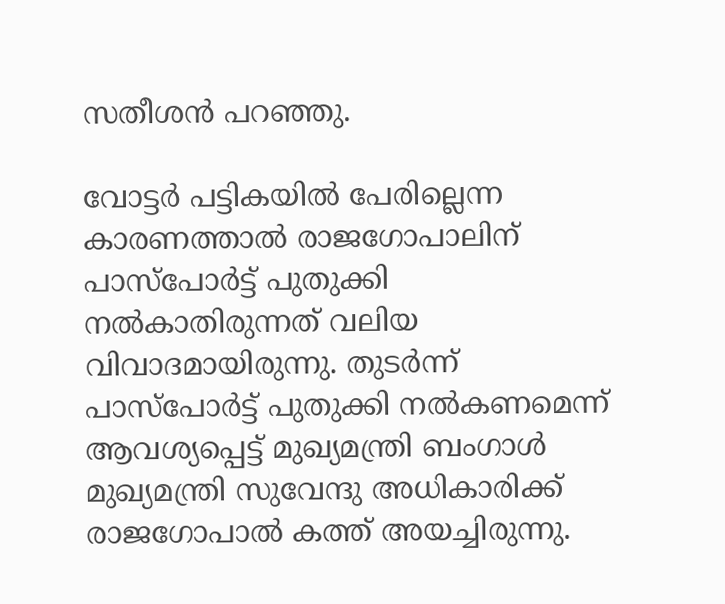സതീശന്‍ പറഞ്ഞു.

വോട്ടര്‍ പട്ടികയില്‍ പേരില്ലെന്ന കാരണത്താല്‍ രാജഗോപാലിന് പാസ്പോർട്ട് പുതുക്കി നല്‍കാതിരുന്നത് വലിയ വിവാദമായിരുന്നു. തുടര്‍ന്ന് പാസ്‌പോര്‍ട്ട് പുതുക്കി നല്‍കണമെന്ന് ആവശ്യപ്പെട്ട് മുഖ്യമന്ത്രി ബംഗാള്‍ മുഖ്യമന്ത്രി സുവേന്ദു അധികാരിക്ക് രാജഗോപാല്‍ കത്ത് അയച്ചിരുന്നു.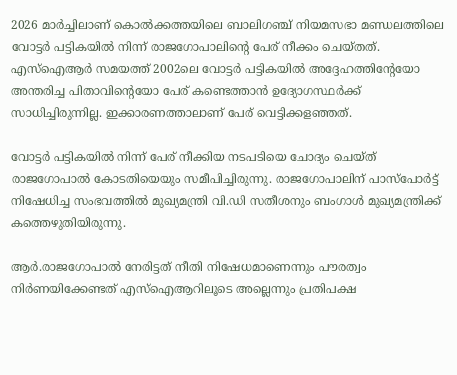2026 മാര്‍ച്ചിലാണ് കൊല്‍ക്കത്തയിലെ ബാലിഗഞ്ച് നിയമസഭാ മണ്ഡലത്തിലെ വോട്ടര്‍ പട്ടികയില്‍ നിന്ന് രാജഗോപാലിന്റെ പേര് നീക്കം ചെയ്തത്. എസ്‌ഐആര്‍ സമയത്ത് 2002ലെ വോട്ടര്‍ പട്ടികയില്‍ അദ്ദേഹത്തിന്റേയോ അന്തരിച്ച പിതാവിന്റെയോ പേര് കണ്ടെത്താന്‍ ഉദ്യോഗസ്ഥര്‍ക്ക് സാധിച്ചിരുന്നില്ല. ഇക്കാരണത്താലാണ് പേര് വെട്ടിക്കളഞ്ഞത്.

വോട്ടര്‍ പട്ടികയില്‍ നിന്ന് പേര് നീക്കിയ നടപടിയെ ചോദ്യം ചെയ്ത് രാജഗോപാല്‍ കോടതിയെയും സമീപിച്ചിരുന്നു. രാജഗോപാലിന് പാസ്‌പോര്‍ട്ട് നിഷേധിച്ച സംഭവത്തില്‍ മുഖ്യമന്ത്രി വി.ഡി സതീശനും ബംഗാള്‍ മുഖ്യമന്ത്രിക്ക് കത്തെഴുതിയിരുന്നു.

ആര്‍.രാജഗോപാല്‍ നേരിട്ടത് നീതി നിഷേധമാണെന്നും പൗരത്വം നിര്‍ണയിക്കേണ്ടത് എസ്ഐആറിലൂടെ അല്ലെന്നും പ്രതിപക്ഷ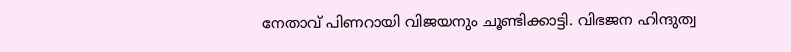നേതാവ് പിണറായി വിജയനും ചൂണ്ടിക്കാട്ടി. വിഭജന ഹിന്ദുത്വ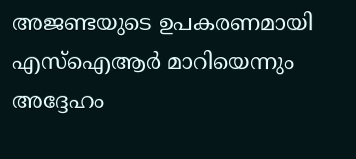അജണ്ടയുടെ ഉപകരണമായി എസ്ഐആര്‍ മാറിയെന്നും അദ്ദേഹം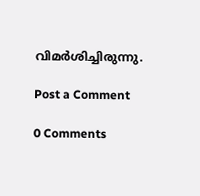വിമര്‍ശിച്ചിരുന്നു.

Post a Comment

0 Comments